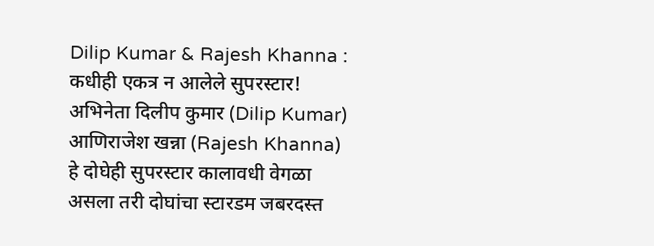Dilip Kumar & Rajesh Khanna : कधीही एकत्र न आलेले सुपरस्टार!
अभिनेता दिलीप कुमार (Dilip Kumar) आणिराजेश खन्ना (Rajesh Khanna) हे दोघेही सुपरस्टार कालावधी वेगळा असला तरी दोघांचा स्टारडम जबरदस्त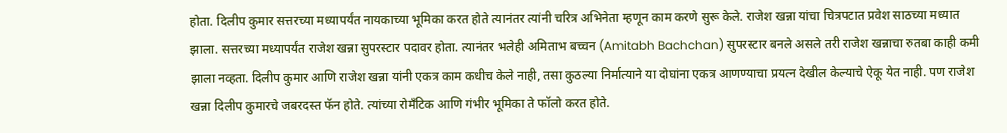होता. दिलीप कुमार सत्तरच्या मध्यापर्यंत नायकाच्या भूमिका करत होते त्यानंतर त्यांनी चरित्र अभिनेता म्हणून काम करणे सुरू केले. राजेश खन्ना यांचा चित्रपटात प्रवेश साठच्या मध्यात झाला. सत्तरच्या मध्यापर्यंत राजेश खन्ना सुपरस्टार पदावर होता. त्यानंतर भलेही अमिताभ बच्चन (Amitabh Bachchan) सुपरस्टार बनले असले तरी राजेश खन्नाचा रुतबा काही कमी झाला नव्हता. दिलीप कुमार आणि राजेश खन्ना यांनी एकत्र काम कधीच केले नाही, तसा कुठल्या निर्मात्याने या दोघांना एकत्र आणण्याचा प्रयत्न देखील केल्याचे ऐकू येत नाही. पण राजेश खन्ना दिलीप कुमारचे जबरदस्त फॅन होते. त्यांच्या रोमँटिक आणि गंभीर भूमिका ते फॉलो करत होते.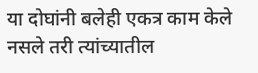या दोघांनी बलेही एकत्र काम केले नसले तरी त्यांच्यातील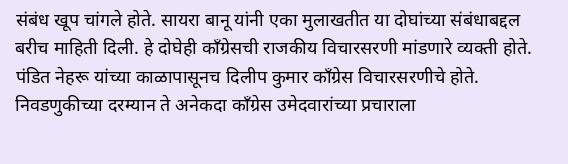संबंध खूप चांगले होते. सायरा बानू यांनी एका मुलाखतीत या दोघांच्या संबंधाबद्दल बरीच माहिती दिली. हे दोघेही काँग्रेसची राजकीय विचारसरणी मांडणारे व्यक्ती होते. पंडित नेहरू यांच्या काळापासूनच दिलीप कुमार काँग्रेस विचारसरणीचे होते. निवडणुकीच्या दरम्यान ते अनेकदा काँग्रेस उमेदवारांच्या प्रचाराला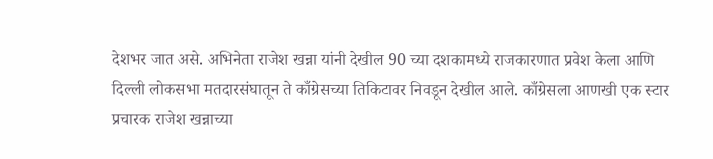देशभर जात असे. अभिनेता राजेश खन्ना यांनी देखील 90 च्या दशकामध्ये राजकारणात प्रवेश केला आणि दिल्ली लोकसभा मतदारसंघातून ते काँग्रेसच्या तिकिटावर निवडून देखील आले. काँग्रेसला आणखी एक स्टार प्रचारक राजेश खन्नाच्या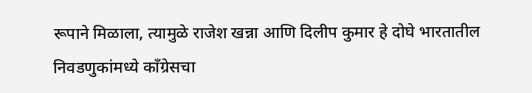रूपाने मिळाला, त्यामुळे राजेश खन्ना आणि दिलीप कुमार हे दोघे भारतातील निवडणुकांमध्ये काँग्रेसचा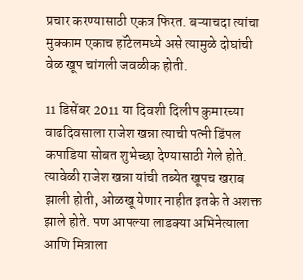प्रचार करण्यासाठी एकत्र फिरत. बऱ्याचदा त्यांचा मुक्काम एकाच हॉटेलमध्ये असे त्यामुळे दोघांची वेळ खूप चांगली जवळीक होती.

11 डिसेंबर 2011 या दिवशी दिलीप कुमारच्या वाढदिवसाला राजेश खन्ना त्याची पत्नी डिंपल कपाडिया सोबत शुभेच्छा देण्यासाठी गेले होते. त्यावेळी राजेश खन्ना यांची तब्येत खूपच खराब झाली होती, ओळखू येणार नाहीत इतके ते अशक्त झाले होते. पण आपल्या लाडक्या अभिनेत्याला आणि मित्राला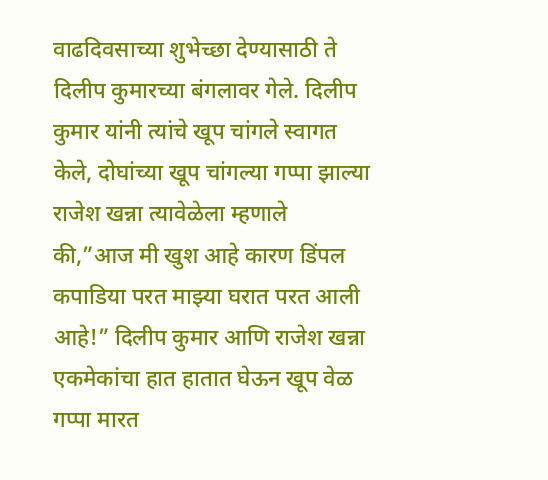वाढदिवसाच्या शुभेच्छा देण्यासाठी ते दिलीप कुमारच्या बंगलावर गेले. दिलीप कुमार यांनी त्यांचे खूप चांगले स्वागत केले, दोघांच्या खूप चांगल्या गप्पा झाल्या राजेश खन्ना त्यावेळेला म्हणाले की,”आज मी खुश आहे कारण डिंपल कपाडिया परत माझ्या घरात परत आली आहे!” दिलीप कुमार आणि राजेश खन्ना एकमेकांचा हात हातात घेऊन खूप वेळ गप्पा मारत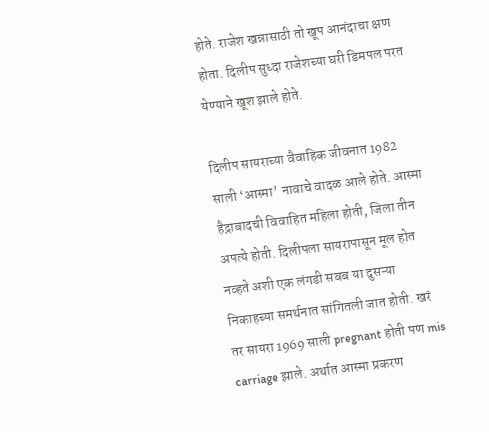होते. राजेश खन्नासाठी तो खूप आनंदाचा क्षण होता. दिलीप सुध्दा राजेशच्या घरी डिमपल परत येण्याने खूश झाले होते.

दिलीप सायराच्या वैवाहिक जीवनात 1982 साली ‘आस्मा’ नावाचे वादळ आले होते. आस्मा हैद्राबादची विवाहित महिला होती, जिला तीन अपत्ये होती. दिलीपला सायरापासून मूल होत नव्हते अशी एक लंगडी सबब या दुसऱ्या निकाहच्या समर्थनात सांगितली जात होती. खरं तर सायरा 1969 साली pregnant होती पण mis carriage झाले. अर्थात आस्मा प्रकरण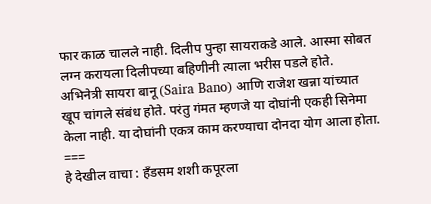फार काळ चालले नाही. दिलीप पुन्हा सायराकडे आले. आस्मा सोबत लग्न करायला दिलीपच्या बहिणीनी त्याला भरीस पडले होते. अभिनेत्री सायरा बानू (Saira Bano) आणि राजेश खन्ना यांच्यात खूप चांगले संबंध होते. परंतु गंमत म्हणजे या दोघांनी एकही सिनेमा केला नाही. या दोघांनी एकत्र काम करण्याचा दोनदा योग आला होता.
===
हे देखील वाचा : हँडसम शशी कपूरला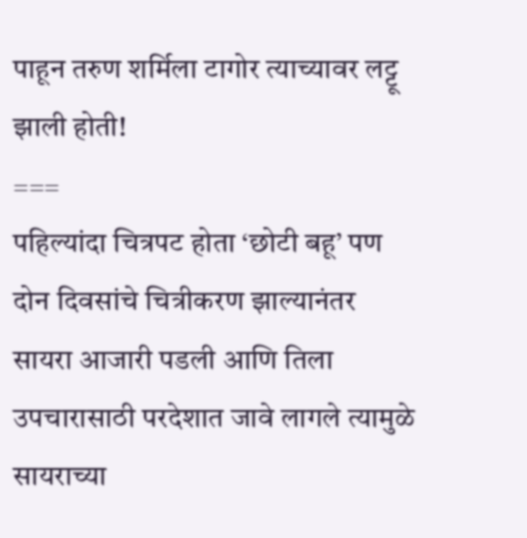पाहून तरुण शर्मिला टागोर त्याच्यावर लट्टू झाली होती!
===
पहिल्यांदा चित्रपट होता ‘छोटी बहू’ पण दोन दिवसांचे चित्रीकरण झाल्यानंतर सायरा आजारी पडली आणि तिला उपचारासाठी परदेशात जावे लागले त्यामुळे सायराच्या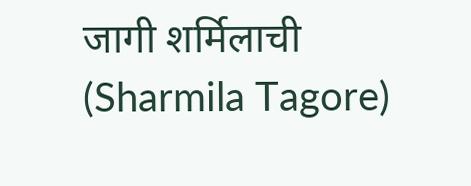जागी शर्मिलाची (Sharmila Tagore)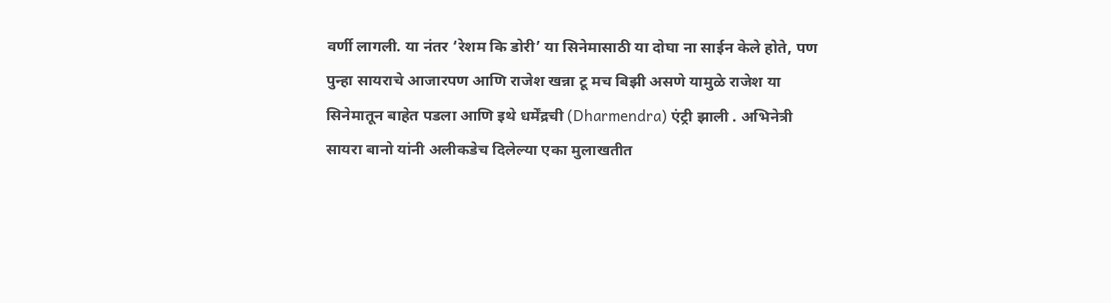वर्णी लागली. या नंतर ‘रेशम कि डोरी’ या सिनेमासाठी या दोघा ना साईन केले होते, पण पुन्हा सायराचे आजारपण आणि राजेश खन्ना टू मच बिझी असणे यामुळे राजेश या सिनेमातून बाहेत पडला आणि इथे धर्मेंद्रची (Dharmendra) एंट्री झाली . अभिनेत्री सायरा बानो यांनी अलीकडेच दिलेल्या एका मुलाखतीत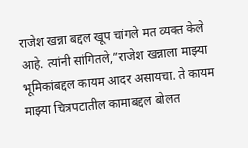राजेश खन्ना बद्दल खूप चांगले मत व्यक्त केले आहे. त्यांनी सांगितले,”राजेश खन्नाला माझ्या भूमिकांबद्दल कायम आदर असायचा. ते कायम माझ्या चित्रपटातील कामाबद्दल बोलत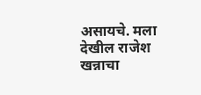असायचे. मला देखील राजेश खन्नाचा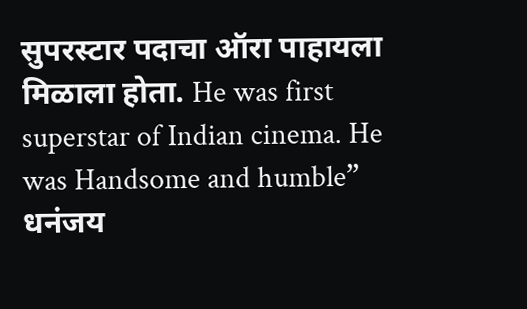सुपरस्टार पदाचा ऑरा पाहायला मिळाला होता. He was first superstar of Indian cinema. He was Handsome and humble”
धनंजय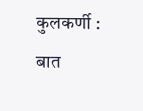कुलकर्णी : बात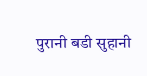पुरानी बडी सुहानी